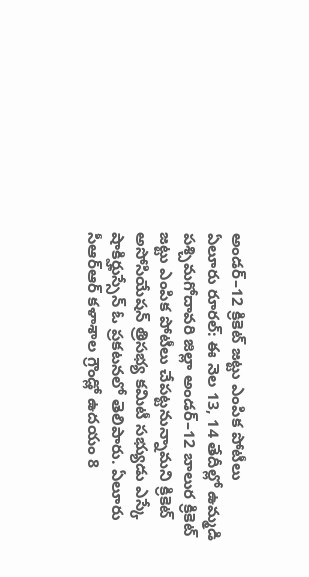అండర్–12 క్రికెట్ జట్టు ఎంపిక పోటీలు
ఏలూరు రూరల్: ఈ నెల 13, 14 తేదీల్లో ఉమ్మడి పశ్చిమగోదావరి జిల్లా అండర్–12 బాలుర క్రికెట్ జట్టు ఎంపిక పోటీలు చేపట్టనున్నామని క్రికెట్ అసోసియేషన్ త్రిసభ్య కమిటీ సభ్యుడు ఎస్కే షాకిర్హుస్సేన్ ఓ ప్రకటనలో తెలిపారు. ఏలూరు సీఆర్ఆర్ కళాశాల గ్రౌండ్లో ఉదయం 8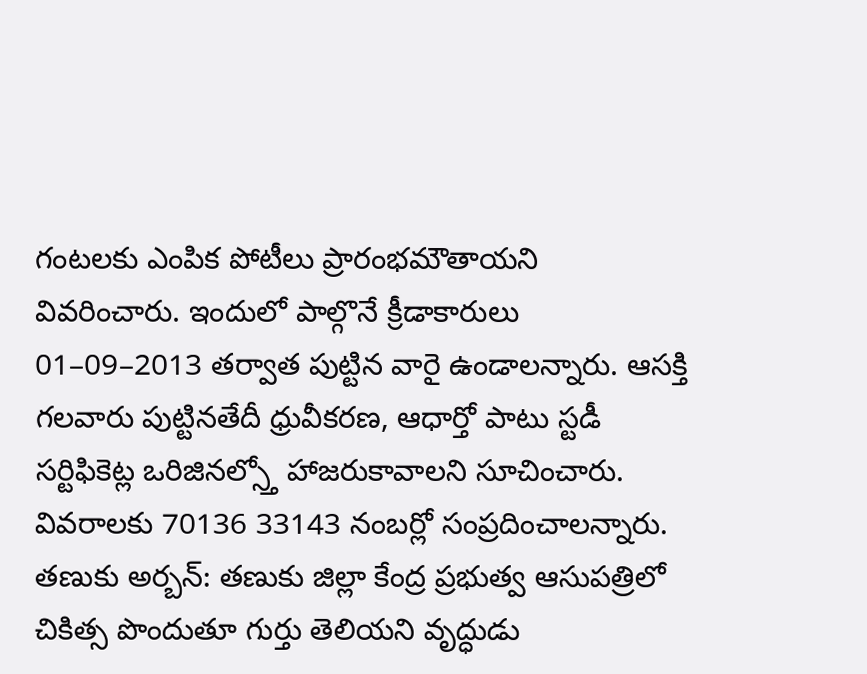గంటలకు ఎంపిక పోటీలు ప్రారంభమౌతాయని వివరించారు. ఇందులో పాల్గొనే క్రీడాకారులు 01–09–2013 తర్వాత పుట్టిన వారై ఉండాలన్నారు. ఆసక్తి గలవారు పుట్టినతేదీ ధ్రువీకరణ, ఆధార్తో పాటు స్టడీ సర్టిఫికెట్ల ఒరిజినల్స్తో హాజరుకావాలని సూచించారు. వివరాలకు 70136 33143 నంబర్లో సంప్రదించాలన్నారు.
తణుకు అర్బన్: తణుకు జిల్లా కేంద్ర ప్రభుత్వ ఆసుపత్రిలో చికిత్స పొందుతూ గుర్తు తెలియని వృద్ధుడు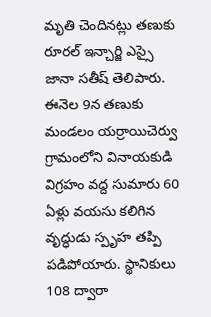మృతి చెందినట్లు తణుకు రూరల్ ఇన్చార్జి ఎస్సై జానా సతీష్ తెలిపారు. ఈనెల 9న తణుకు మండలం యర్రాయిచెర్వు గ్రామంలోని వినాయకుడి విగ్రహం వద్ద సుమారు 60 ఏళ్లు వయసు కలిగిన వృద్ధుడు స్పృహ తప్పి పడిపోయారు. స్థానికులు 108 ద్వారా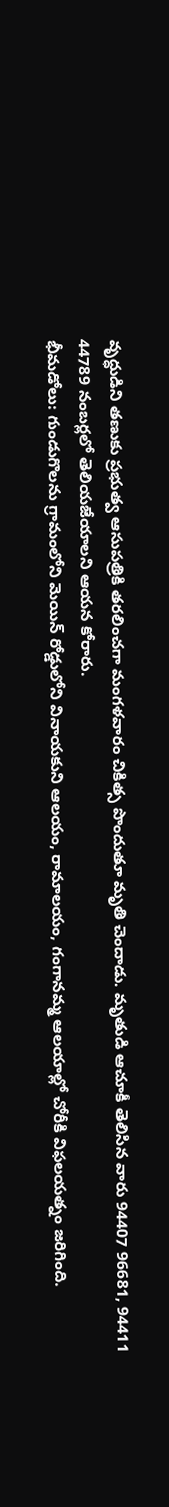వృద్ధుడిని తణుకు ప్రభుత్వ ఆసుపత్రికి తరలించగా మంగళవారం చికిత్స పొందుతూ మృతి చెందాడు. మృతుడి ఆచూకీ తెలిసిన వారు 94407 96681, 94411 44789 నంబర్లలో తెలియజేయాలని ఆయన కోరారు.
భీమడోలు: గుండుగొలను గ్రామంలోని మెయిన్ రోడ్డులోని వినాయకుని ఆలయం, రామాలయం, గంగానమ్మ ఆలయాల్లో చోరీకి విఫలయత్నం జరిగింది.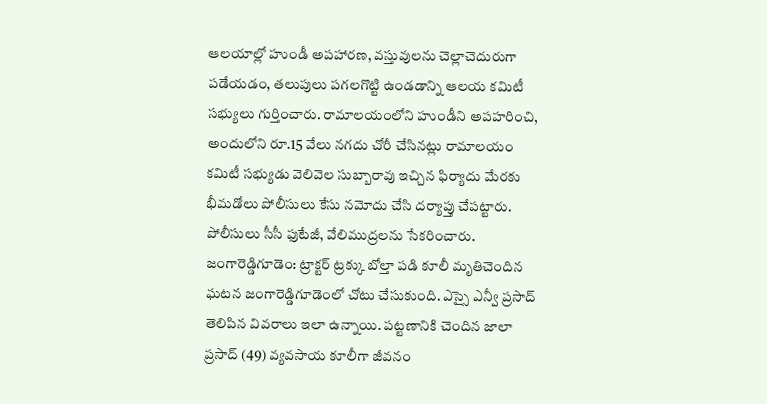ఆలయాల్లో హుండీ అపహారణ, వస్తువులను చెల్లాచెదురుగా పడేయడం, తలుపులు పగలగొట్టి ఉండడాన్ని ఆలయ కమిటీ సభ్యులు గుర్తించారు. రామాలయంలోని హుండీని అపహరించి, అందులోని రూ.15 వేలు నగదు చోరీ చేసినట్లు రామాలయం కమిటీ సభ్యుడు వెలివెల సుబ్బారావు ఇచ్చిన ఫిర్యాదు మేరకు భీమడోలు పోలీసులు కేసు నమోదు చేసి దర్యాప్తు చేపట్టారు. పోలీసులు సీసీ ఫుటేజీ, వేలిముద్రలను సేకరించారు.
జంగారెడ్డిగూడెం: ట్రాక్టర్ ట్రక్కు బోల్తా పడి కూలీ మృతిచెందిన ఘటన జంగారెడ్డిగూడెంలో చోటు చేసుకుంది. ఎస్సై ఎన్వీ ప్రసాద్ తెలిపిన వివరాలు ఇలా ఉన్నాయి. పట్టణానికి చెందిన జాలా ప్రసాద్ (49) వ్యవసాయ కూలీగా జీవనం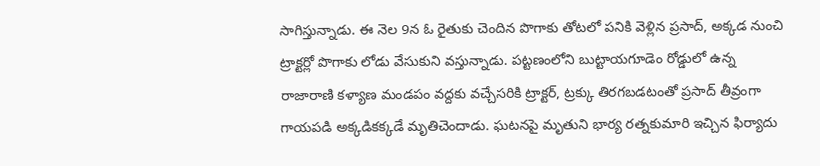సాగిస్తున్నాడు. ఈ నెల 9న ఓ రైతుకు చెందిన పొగాకు తోటలో పనికి వెళ్లిన ప్రసాద్, అక్కడ నుంచి ట్రాక్టర్లో పొగాకు లోడు వేసుకుని వస్తున్నాడు. పట్టణంలోని బుట్టాయగూడెం రోడ్డులో ఉన్న రాజారాణి కళ్యాణ మండపం వద్దకు వచ్చేసరికి ట్రాక్టర్, ట్రక్కు తిరగబడటంతో ప్రసాద్ తీవ్రంగా గాయపడి అక్కడికక్కడే మృతిచెందాడు. ఘటనపై మృతుని భార్య రత్నకుమారి ఇచ్చిన ఫిర్యాదు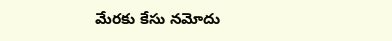మేరకు కేసు నమోదు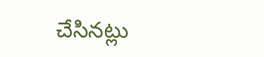చేసినట్లు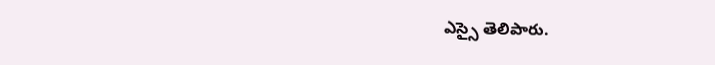ఎస్సై తెలిపారు.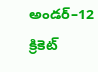అండర్–12 క్రికెట్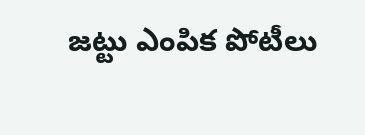జట్టు ఎంపిక పోటీలు